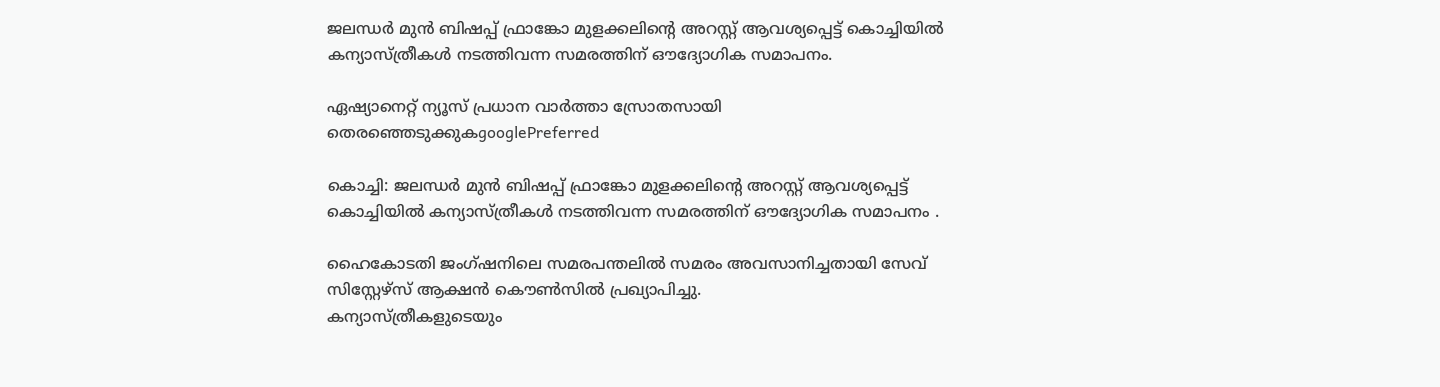ജലന്ധർ മുൻ ബിഷപ്പ് ഫ്രാങ്കോ മുളക്കലിന്റെ അറസ്റ്റ് ആവശ്യപ്പെട്ട് കൊച്ചിയിൽ കന്യാസ്ത്രീകൾ നടത്തിവന്ന സമരത്തിന് ഔദ്യോഗിക സമാപനം.

ഏഷ്യാനെറ്റ് ന്യൂസ് പ്രധാന വാർത്താ സ്രോതസായി തെരഞ്ഞെടുക്കുകgooglePreferred

കൊച്ചി: ജലന്ധർ മുൻ ബിഷപ്പ് ഫ്രാങ്കോ മുളക്കലിന്റെ അറസ്റ്റ് ആവശ്യപ്പെട്ട് കൊച്ചിയിൽ കന്യാസ്ത്രീകൾ നടത്തിവന്ന സമരത്തിന് ഔദ്യോഗിക സമാപനം .

ഹൈകോടതി ജംഗ്ഷനിലെ സമരപന്തലിൽ സമരം അവസാനിച്ചതായി സേവ് സിസ്റ്റേഴ്സ് ആക്ഷൻ കൌൺസിൽ പ്രഖ്യാപിച്ചു.
കന്യാസ്ത്രീകളുടെയും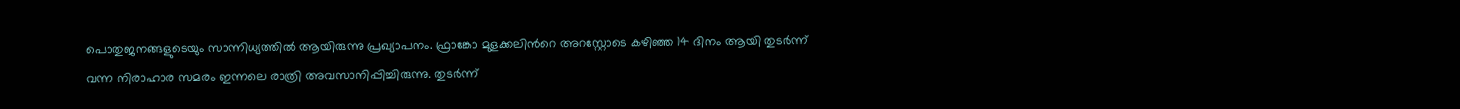പൊതുജനങ്ങളുടെയും സാന്നിധ്യത്തിൽ ആയിരുന്നു പ്രഖ്യാപനം. ഫ്രാങ്കോ മുളക്കലിന്‍റെ അറസ്റ്റോടെ കഴിഞ്ഞ 14 ദിനം ആയി തുടർന്ന് വന്ന നിരാഹാര സമരം ഇന്നലെ രാത്രി അവസാനിപ്പിച്ചിരുന്നു. തുടർന്ന്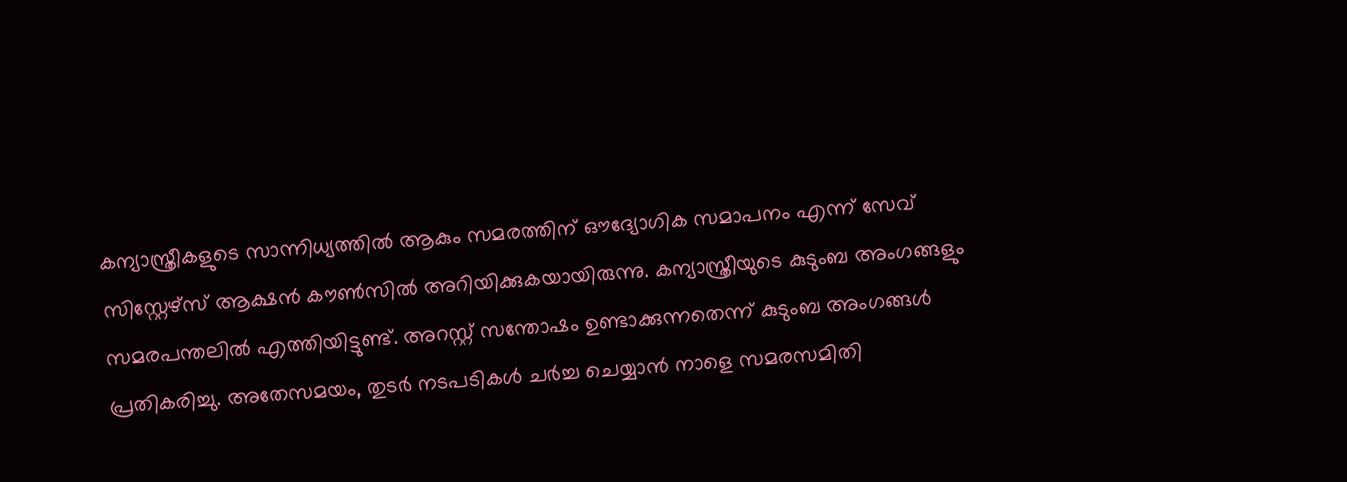കന്യാസ്ത്രീകളുടെ സാന്നിധ്യത്തിൽ ആകും സമരത്തിന് ഔദ്യോഗിക സമാപനം എന്ന് സേവ് സിസ്റ്റേഴ്സ് ആക്ഷൻ കൗൺസിൽ അറിയിക്കുകയായിരുന്നു. കന്യാസ്ത്രീയുടെ കുടുംബ അംഗങ്ങളും സമരപന്തലിൽ എത്തിയിട്ടുണ്ട്. അറസ്റ്റ് സന്തോഷം ഉണ്ടാക്കുന്നതെന്ന് കുടുംബ അംഗങ്ങൾ പ്രതികരിച്ചു. അതേസമയം, തുടർ നടപടികൾ ചർച്ച ചെയ്യാൻ നാളെ സമരസമിതി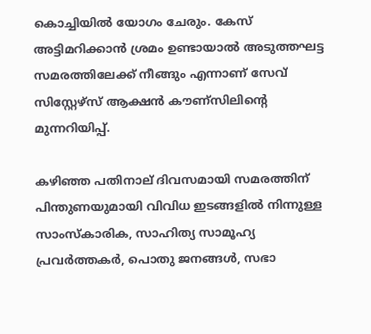കൊച്ചിയിൽ യോഗം ചേരും. കേസ് അട്ടിമറിക്കാൻ ശ്രമം ഉണ്ടായാൽ അടുത്തഘട്ട സമരത്തിലേക്ക് നീങ്ങും എന്നാണ് സേവ് സിസ്റ്റേഴ്സ് ആക്ഷൻ കൗണ്സിലിന്റെ മുന്നറിയിപ്പ്.

കഴിഞ്ഞ പതിനാല് ദിവസമായി സമരത്തിന് പിന്തുണയുമായി വിവിധ ഇടങ്ങളിൽ നിന്നുള്ള സാംസ്‌കാരിക, സാഹിത്യ സാമൂഹ്യ പ്രവർത്തകർ, പൊതു ജനങ്ങൾ, സഭാ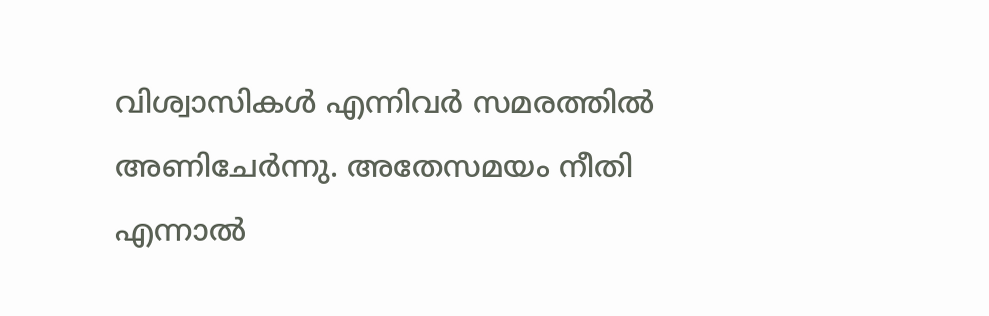വിശ്വാസികൾ എന്നിവര്‍ സമരത്തില്‍ അണിചേര്‍ന്നു. അതേസമയം നീതി എന്നാൽ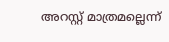അറസ്റ്റ് മാത്രമല്ലെന്ന്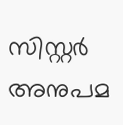സിസ്റ്റർ അനുപമ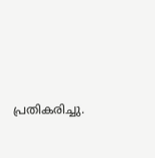പ്രതികരിച്ചു.